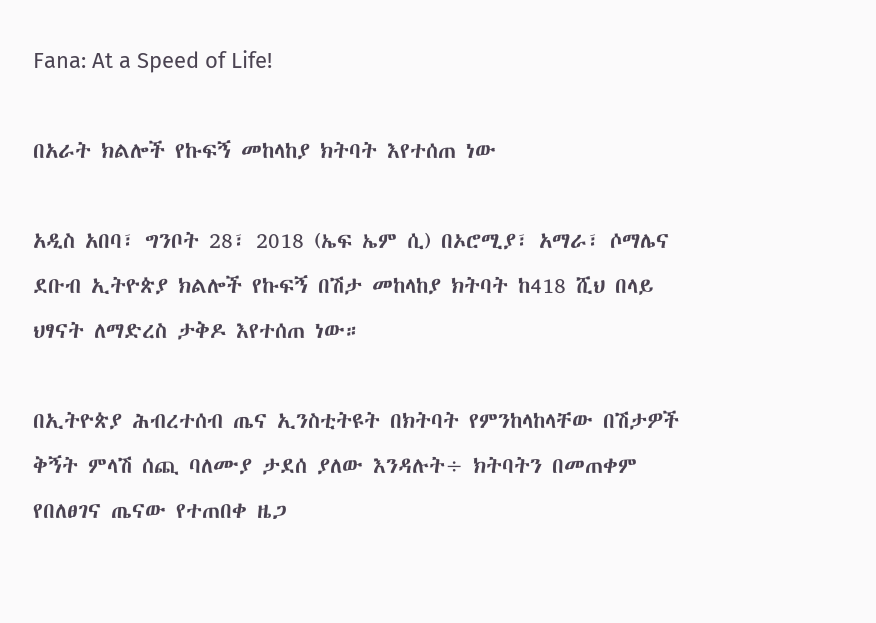Fana: At a Speed of Life!

በአራት ክልሎች የኩፍኝ መከላከያ ክትባት እየተሰጠ ነው

አዲስ አበባ፣ ግንቦት 28፣ 2018 (ኤፍ ኤም ሲ) በኦሮሚያ፣ አማራ፣ ሶማሌና ደቡብ ኢትዮጵያ ክልሎች የኩፍኝ በሽታ መከላከያ ክትባት ከ418 ሺህ በላይ ህፃናት ለማድረስ ታቅዶ እየተሰጠ ነው።

በኢትዮጵያ ሕብረተሰብ ጤና ኢንስቲትዩት በክትባት የምንከላከላቸው በሽታዎች ቅኝት ምላሽ ሰጪ ባለሙያ ታደሰ ያለው እንዳሉት÷ ክትባትን በመጠቀም የበለፀገና ጤናው የተጠበቀ ዜጋ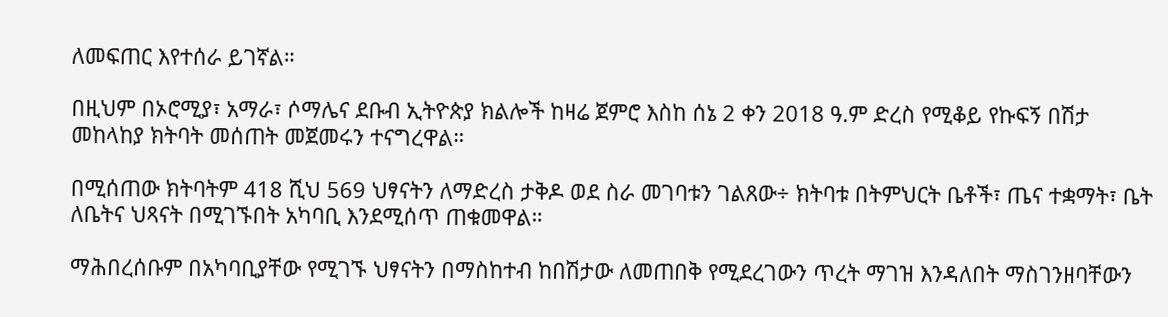ለመፍጠር እየተሰራ ይገኛል።

በዚህም በኦሮሚያ፣ አማራ፣ ሶማሌና ደቡብ ኢትዮጵያ ክልሎች ከዛሬ ጀምሮ እስከ ሰኔ 2 ቀን 2018 ዓ.ም ድረስ የሚቆይ የኩፍኝ በሽታ መከላከያ ክትባት መሰጠት መጀመሩን ተናግረዋል።

በሚሰጠው ክትባትም 418 ሺህ 569 ህፃናትን ለማድረስ ታቅዶ ወደ ስራ መገባቱን ገልጸው÷ ክትባቱ በትምህርት ቤቶች፣ ጤና ተቋማት፣ ቤት ለቤትና ህጻናት በሚገኙበት አካባቢ እንደሚሰጥ ጠቁመዋል።

ማሕበረሰቡም በአካባቢያቸው የሚገኙ ህፃናትን በማስከተብ ከበሽታው ለመጠበቅ የሚደረገውን ጥረት ማገዝ እንዳለበት ማስገንዘባቸውን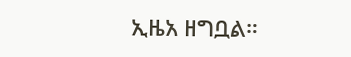ኢዜአ ዘግቧል።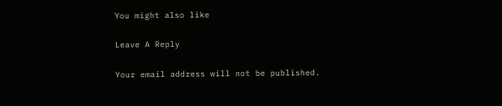You might also like

Leave A Reply

Your email address will not be published.